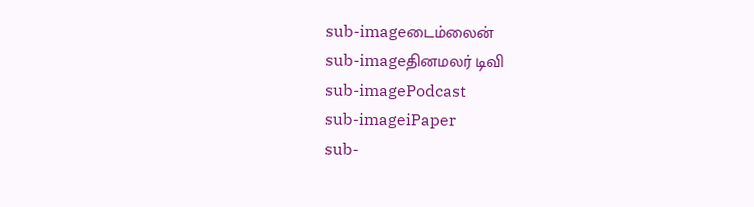sub-imageடைம்லைன்
sub-imageதினமலர் டிவி
sub-imagePodcast
sub-imageiPaper
sub-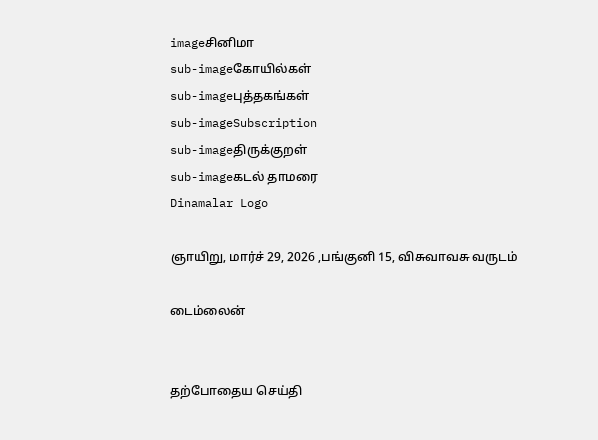imageசினிமா
sub-imageகோயில்கள்
sub-imageபுத்தகங்கள்
sub-imageSubscription
sub-imageதிருக்குறள்
sub-imageகடல் தாமரை
Dinamalar Logo

ஞாயிறு, மார்ச் 29, 2026 ,பங்குனி 15, விசுவாவசு வருடம்

டைம்லைன்


தற்போதைய செய்தி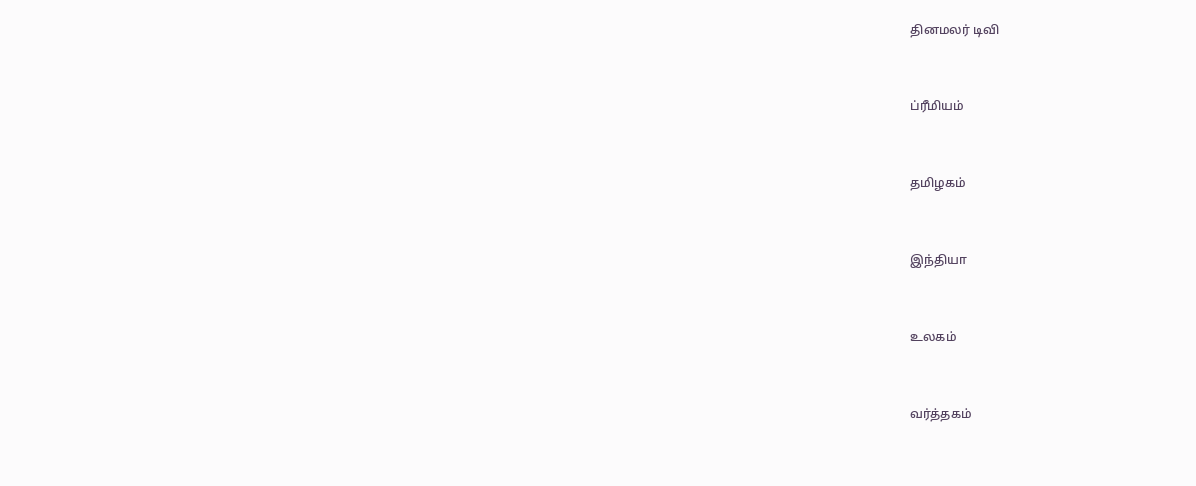தினமலர் டிவி


ப்ரீமியம்


தமிழகம்


இந்தியா


உலகம்


வர்த்தகம்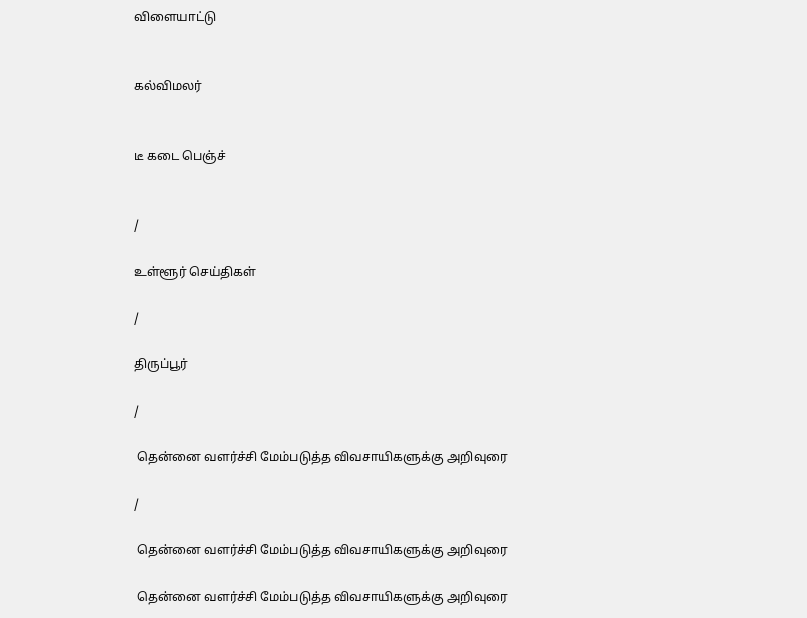விளையாட்டு


கல்விமலர்


டீ கடை பெஞ்ச்


/

உள்ளூர் செய்திகள்

/

திருப்பூர்

/

 தென்னை வளர்ச்சி மேம்படுத்த விவசாயிகளுக்கு அறிவுரை

/

 தென்னை வளர்ச்சி மேம்படுத்த விவசாயிகளுக்கு அறிவுரை

 தென்னை வளர்ச்சி மேம்படுத்த விவசாயிகளுக்கு அறிவுரை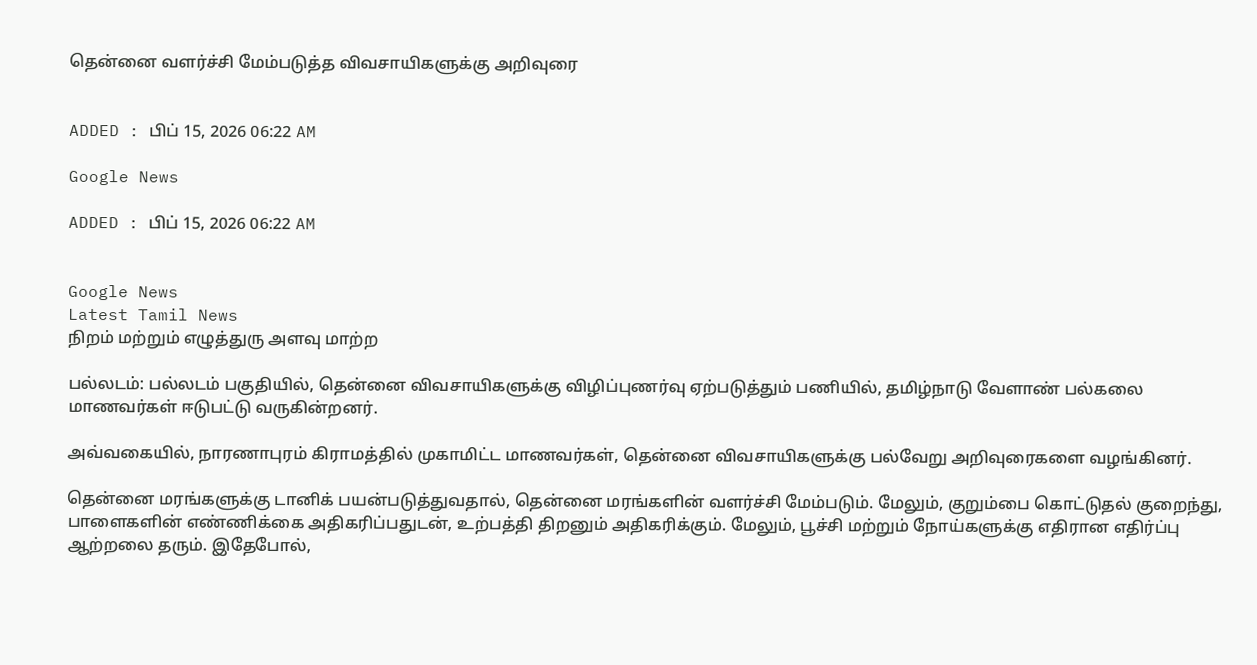தென்னை வளர்ச்சி மேம்படுத்த விவசாயிகளுக்கு அறிவுரை


ADDED : பிப் 15, 2026 06:22 AM

Google News

ADDED : பிப் 15, 2026 06:22 AM


Google News
Latest Tamil News
நிறம் மற்றும் எழுத்துரு அளவு மாற்ற

பல்லடம்: பல்லடம் பகுதியில், தென்னை விவசாயிகளுக்கு விழிப்புணர்வு ஏற்படுத்தும் பணியில், தமிழ்நாடு வேளாண் பல்கலை மாணவர்கள் ஈடுபட்டு வருகின்றனர்.

அவ்வகையில், நாரணாபுரம் கிராமத்தில் முகாமிட்ட மாணவர்கள், தென்னை விவசாயிகளுக்கு பல்வேறு அறிவுரைகளை வழங்கினர்.

தென்னை மரங்களுக்கு டானிக் பயன்படுத்துவதால், தென்னை மரங்களின் வளர்ச்சி மேம்படும். மேலும், குறும்பை கொட்டுதல் குறைந்து, பாளைகளின் எண்ணிக்கை அதிகரிப்பதுடன், உற்பத்தி திறனும் அதிகரிக்கும். மேலும், பூச்சி மற்றும் நோய்களுக்கு எதிரான எதிர்ப்பு ஆற்றலை தரும். இதேபோல்,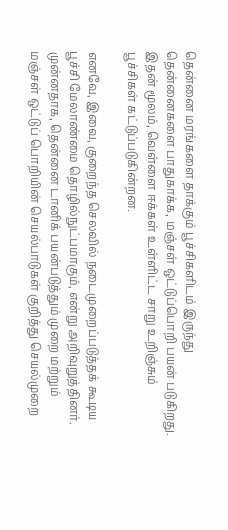தென்னை மரங்களை தாக்கும் பூச்சிகளிடம் இருந்து தென்னைகளை பாதுகாக்க, மஞ்சள் ஒட்டுப்பொறி பயன் படுகிறது. இதன் மூலம், வெள்ளை ஈக்கள் உள்ளிட்ட சாறு உறிஞ்சும் பூச்சிகள் கட்டுப்படுகின்றன.

எனவே, இவை, குறைந்த செலவில் நடைமுறைப்படுத்தக் கூடிய பூச்சி மேலாண்மை தொழில்நுட்பமாகும், என்று அறிவுறுத்தினர். முன்னதாக, தென்னை டானிக் பயன்படுத்தும் முறை மற்றும் மஞ்சள் ஒட்டுப் பொறியின் செயல்பாடுகள் குறித்து செயல்முறை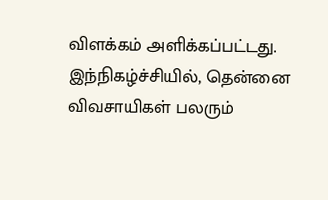விளக்கம் அளிக்கப்பட்டது. இந்நிகழ்ச்சியில், தென்னை விவசாயிகள் பலரும்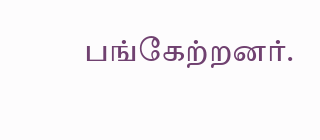பங்கேற்றனர்.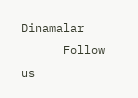Dinamalar
      Follow us